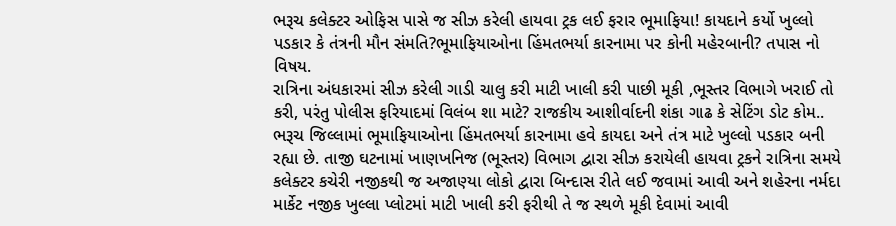ભરૂચ કલેક્ટર ઓફિસ પાસે જ સીઝ કરેલી હાયવા ટ્રક લઈ ફરાર ભૂમાફિયા! કાયદાને કર્યો ખુલ્લો પડકાર કે તંત્રની મૌન સંમતિ?ભૂમાફિયાઓના હિંમતભર્યા કારનામા પર કોની મહેરબાની? તપાસ નો વિષય.
રાત્રિના અંધકારમાં સીઝ કરેલી ગાડી ચાલુ કરી માટી ખાલી કરી પાછી મૂકી ,ભૂસ્તર વિભાગે ખરાઈ તો કરી, પરંતુ પોલીસ ફરિયાદમાં વિલંબ શા માટે? રાજકીય આશીર્વાદની શંકા ગાઢ કે સેટિંગ ડોટ કોમ..
ભરૂચ જિલ્લામાં ભૂમાફિયાઓના હિંમતભર્યા કારનામા હવે કાયદા અને તંત્ર માટે ખુલ્લો પડકાર બની રહ્યા છે. તાજી ઘટનામાં ખાણખનિજ (ભૂસ્તર) વિભાગ દ્વારા સીઝ કરાયેલી હાયવા ટ્રકને રાત્રિના સમયે કલેક્ટર કચેરી નજીકથી જ અજાણ્યા લોકો દ્વારા બિન્દાસ રીતે લઈ જવામાં આવી અને શહેરના નર્મદા માર્કેટ નજીક ખુલ્લા પ્લોટમાં માટી ખાલી કરી ફરીથી તે જ સ્થળે મૂકી દેવામાં આવી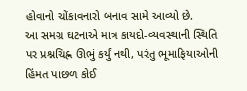હોવાનો ચોંકાવનારો બનાવ સામે આવ્યો છે.
આ સમગ્ર ઘટનાએ માત્ર કાયદો-વ્યવસ્થાની સ્થિતિ પર પ્રશ્નચિહ્ન ઊભું કર્યું નથી, પરંતુ ભૂમાફિયાઓની હિંમત પાછળ કોઈ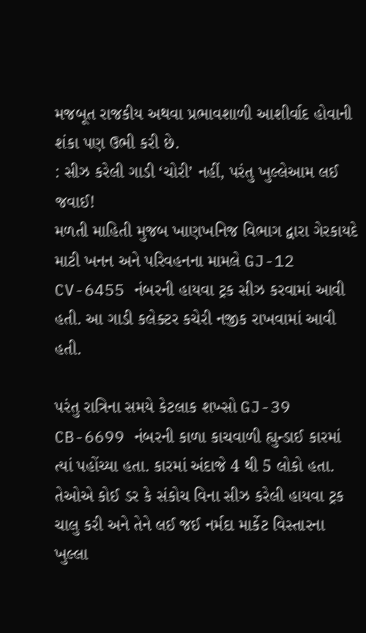મજબૂત રાજકીય અથવા પ્રભાવશાળી આશીર્વાદ હોવાની શંકા પણ ઉભી કરી છે.
: સીઝ કરેલી ગાડી ‘ચોરી’ નહીં, પરંતુ ખુલ્લેઆમ લઈ જવાઈ!
મળતી માહિતી મુજબ ખાણખનિજ વિભાગ દ્વારા ગેરકાયદે માટી ખનન અને પરિવહનના મામલે GJ-12 CV-6455 નંબરની હાયવા ટ્રક સીઝ કરવામાં આવી હતી. આ ગાડી કલેક્ટર કચેરી નજીક રાખવામાં આવી હતી.

પરંતુ રાત્રિના સમયે કેટલાક શખ્સો GJ-39 CB-6699 નંબરની કાળા કાચવાળી હ્યુન્ડાઈ કારમાં ત્યાં પહોંચ્યા હતા. કારમાં અંદાજે 4 થી 5 લોકો હતા. તેઓએ કોઈ ડર કે સંકોચ વિના સીઝ કરેલી હાયવા ટ્રક ચાલુ કરી અને તેને લઈ જઈ નર્મદા માર્કેટ વિસ્તારના ખુલ્લા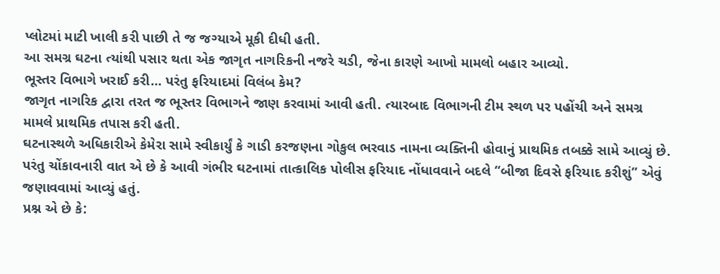પ્લોટમાં માટી ખાલી કરી પાછી તે જ જગ્યાએ મૂકી દીધી હતી.
આ સમગ્ર ઘટના ત્યાંથી પસાર થતા એક જાગૃત નાગરિકની નજરે ચડી, જેના કારણે આખો મામલો બહાર આવ્યો.
ભૂસ્તર વિભાગે ખરાઈ કરી… પરંતુ ફરિયાદમાં વિલંબ કેમ?
જાગૃત નાગરિક દ્વારા તરત જ ભૂસ્તર વિભાગને જાણ કરવામાં આવી હતી. ત્યારબાદ વિભાગની ટીમ સ્થળ પર પહોંચી અને સમગ્ર મામલે પ્રાથમિક તપાસ કરી હતી.
ઘટનાસ્થળે અધિકારીએ કેમેરા સામે સ્વીકાર્યું કે ગાડી કરજણના ગોકુલ ભરવાડ નામના વ્યક્તિની હોવાનું પ્રાથમિક તબક્કે સામે આવ્યું છે.
પરંતુ ચોંકાવનારી વાત એ છે કે આવી ગંભીર ઘટનામાં તાત્કાલિક પોલીસ ફરિયાદ નોંધાવવાને બદલે “બીજા દિવસે ફરિયાદ કરીશું” એવું જણાવવામાં આવ્યું હતું.
પ્રશ્ન એ છે કે: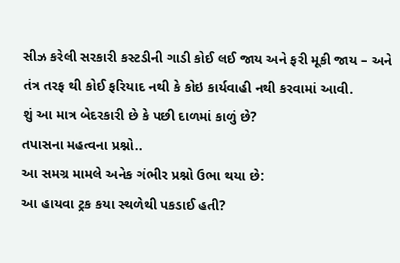સીઝ કરેલી સરકારી કસ્ટડીની ગાડી કોઈ લઈ જાય અને ફરી મૂકી જાય – અને તંત્ર તરફ થી કોઈ ફરિયાદ નથી કે કોઇ કાર્યવાહી નથી કરવામાં આવી.
શું આ માત્ર બેદરકારી છે કે પછી દાળમાં કાળું છે?
તપાસના મહત્વના પ્રશ્નો..
આ સમગ્ર મામલે અનેક ગંભીર પ્રશ્નો ઉભા થયા છે:
આ હાયવા ટ્રક કયા સ્થળેથી પકડાઈ હતી?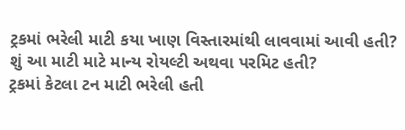ટ્રકમાં ભરેલી માટી કયા ખાણ વિસ્તારમાંથી લાવવામાં આવી હતી?
શું આ માટી માટે માન્ય રોયલ્ટી અથવા પરમિટ હતી?
ટ્રકમાં કેટલા ટન માટી ભરેલી હતી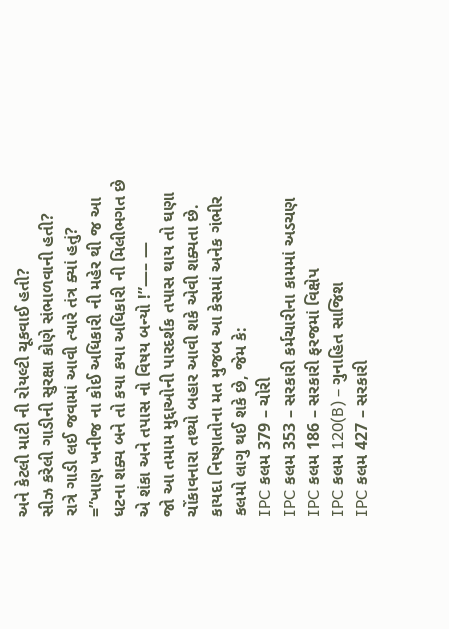અને કેટલી માટી ની રોયલ્ટી ચૂકવાઈ હતી?
સીઝ કરેલી ગાડીની સુરક્ષા કોણે સંભાળવાની હતી?
રાત્રે ગાડી લઈ જવામાં આવી ત્યારે તંત્ર ક્યાં હતું?
=”ખાણ ખનીજ ના કોઈ અધિકારી ની મહેર થી જ આ ધટના શક્ય બને તો કયા કયા અધિકારી ની મિલીભગત છે એ શંકા અને તપાસ નો વિષય બન્યો !”—– —
જો આ તમામ મુદ્દાઓની પારદર્શક તપાસ થાય તો ઘણા ચોંકાવનારા તથ્યો બહાર આવી શકે એવી શક્યતા છે.
કાયદા નિષ્ણાતોના મત મુજબ આ કેસમાં અનેક ગંભીર કલમો લાગુ થઈ શકે છે, જેમ કે:
IPC કલમ 379 – ચોરી
IPC કલમ 353 – સરકારી કર્મચારીના કામમાં અડચણ
IPC કલમ 186 – સરકારી ફરજમાં વિક્ષેપ
IPC કલમ 120(B) – ગુનાહિત સાજિશ
IPC કલમ 427 – સરકારી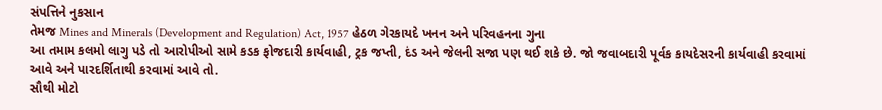સંપત્તિને નુકસાન
તેમજ Mines and Minerals (Development and Regulation) Act, 1957 હેઠળ ગેરકાયદે ખનન અને પરિવહનના ગુના
આ તમામ કલમો લાગુ પડે તો આરોપીઓ સામે કડક ફોજદારી કાર્યવાહી, ટ્રક જપ્તી, દંડ અને જેલની સજા પણ થઈ શકે છે. જો જવાબદારી પૂર્વક કાયદેસરની કાર્યવાહી કરવામાં આવે અને પારદર્શિતાથી કરવામાં આવે તો.
સૌથી મોટો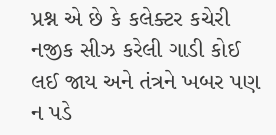પ્રશ્ન એ છે કે કલેક્ટર કચેરી નજીક સીઝ કરેલી ગાડી કોઈ લઈ જાય અને તંત્રને ખબર પણ ન પડે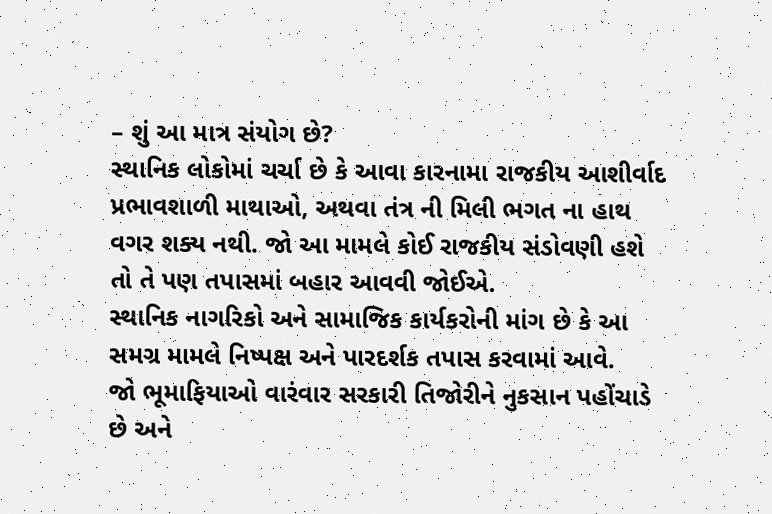– શું આ માત્ર સંયોગ છે?
સ્થાનિક લોકોમાં ચર્ચા છે કે આવા કારનામા રાજકીય આશીર્વાદ પ્રભાવશાળી માથાઓ, અથવા તંત્ર ની મિલી ભગત ના હાથ વગર શક્ય નથી. જો આ મામલે કોઈ રાજકીય સંડોવણી હશે તો તે પણ તપાસમાં બહાર આવવી જોઈએ.
સ્થાનિક નાગરિકો અને સામાજિક કાર્યકરોની માંગ છે કે આ સમગ્ર મામલે નિષ્પક્ષ અને પારદર્શક તપાસ કરવામાં આવે.
જો ભૂમાફિયાઓ વારંવાર સરકારી તિજોરીને નુકસાન પહોંચાડે છે અને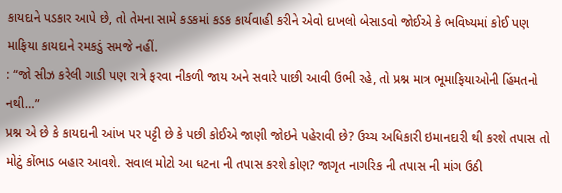કાયદાને પડકાર આપે છે, તો તેમના સામે કડકમાં કડક કાર્યવાહી કરીને એવો દાખલો બેસાડવો જોઈએ કે ભવિષ્યમાં કોઈ પણ માફિયા કાયદાને રમકડું સમજે નહીં.
: “જો સીઝ કરેલી ગાડી પણ રાત્રે ફરવા નીકળી જાય અને સવારે પાછી આવી ઉભી રહે, તો પ્રશ્ન માત્ર ભૂમાફિયાઓની હિંમતનો નથી…”
પ્રશ્ન એ છે કે કાયદાની આંખ પર પટ્ટી છે કે પછી કોઈએ જાણી જોઇને પહેરાવી છે? ઉચ્ચ અધિકારી ઇમાનદારી થી કરશે તપાસ તો મોટું કોંભાડ બહાર આવશે. સવાલ મોટો આ ધટના ની તપાસ કરશે કોણ? જાગૃત નાગરિક ની તપાસ ની માંગ ઉઠી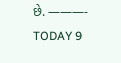છે. ———-
TODAY 9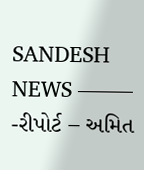SANDESH NEWS ——–
-રીપોર્ટ – અમિત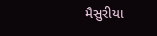મૈસુરીયા